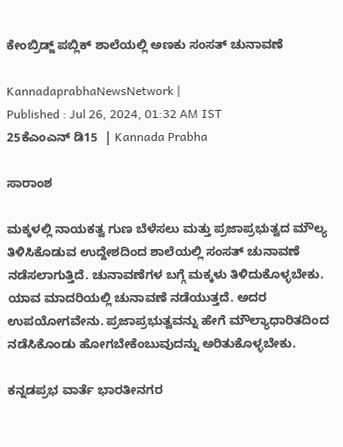ಕೇಂಬ್ರಿಡ್ಜ್ ಪಬ್ಲಿಕ್ ಶಾಲೆಯಲ್ಲಿ ಅಣಕು ಸಂಸತ್ ಚುನಾವಣೆ

KannadaprabhaNewsNetwork |
Published : Jul 26, 2024, 01:32 AM IST
25ಕೆಎಂಎನ್ ಡಿ15  | Kannada Prabha

ಸಾರಾಂಶ

ಮಕ್ಕಳಲ್ಲಿ ನಾಯಕತ್ವ ಗುಣ ಬೆಳೆಸಲು ಮತ್ತು ಪ್ರಜಾಪ್ರಭುತ್ವದ ಮೌಲ್ಯ ತಿಳಿಸಿಕೊಡುವ ಉದ್ದೇಶದಿಂದ ಶಾಲೆಯಲ್ಲಿ ಸಂಸತ್ ಚುನಾವಣೆ ನಡೆಸಲಾಗುತ್ತಿದೆ. ಚುನಾವಣೆಗಳ ಬಗ್ಗೆ ಮಕ್ಕಳು ತಿಳಿದುಕೊಳ್ಳಬೇಕು. ಯಾವ ಮಾದರಿಯಲ್ಲಿ ಚುನಾವಣೆ ನಡೆಯುತ್ತದೆ. ಅದರ ಉಪಯೋಗವೇನು. ಪ್ರಜಾಪ್ರಭುತ್ವವನ್ನು ಹೇಗೆ ಮೌಲ್ಯಾಧಾರಿತದಿಂದ ನಡೆಸಿಕೊಂಡು ಹೋಗಬೇಕೆಂಬುವುದನ್ನು ಅರಿತುಕೊಳ್ಳಬೇಕು.

ಕನ್ನಡಪ್ರಭ ವಾರ್ತೆ ಭಾರತೀನಗರ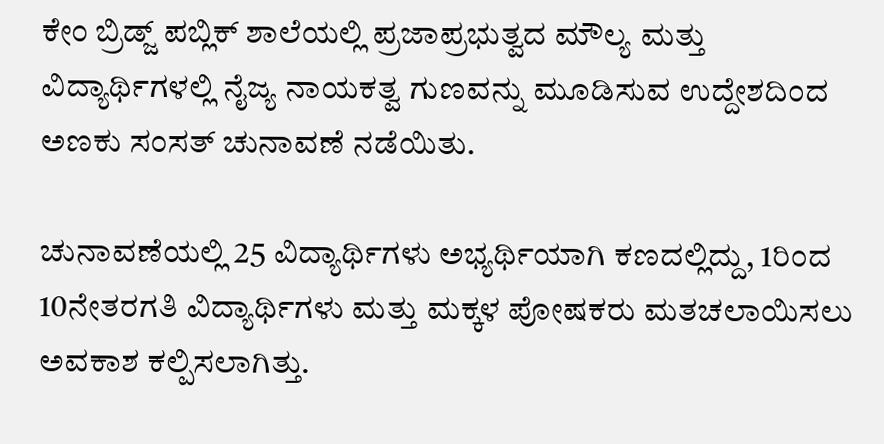ಕೇಂ ಬ್ರಿಡ್ಜ್ ಪಬ್ಲಿಕ್ ಶಾಲೆಯಲ್ಲಿ ಪ್ರಜಾಪ್ರಭುತ್ವದ ಮೌಲ್ಯ ಮತ್ತು ವಿದ್ಯಾರ್ಥಿಗಳಲ್ಲಿ ನೈಜ್ಯ ನಾಯಕತ್ವ ಗುಣವನ್ನು ಮೂಡಿಸುವ ಉದ್ದೇಶದಿಂದ ಅಣಕು ಸಂಸತ್ ಚುನಾವಣೆ ನಡೆಯಿತು.

ಚುನಾವಣೆಯಲ್ಲಿ 25 ವಿದ್ಯಾರ್ಥಿಗಳು ಅಭ್ಯರ್ಥಿಯಾಗಿ ಕಣದಲ್ಲಿದ್ದು, 1ರಿಂದ 10ನೇತರಗತಿ ವಿದ್ಯಾರ್ಥಿಗಳು ಮತ್ತು ಮಕ್ಕಳ ಪೋಷಕರು ಮತಚಲಾಯಿಸಲು ಅವಕಾಶ ಕಲ್ಪಿಸಲಾಗಿತ್ತು.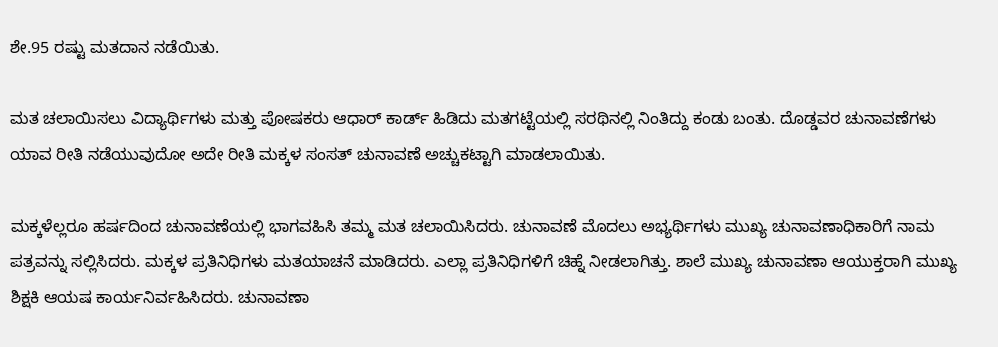ಶೇ.95 ರಷ್ಟು ಮತದಾನ ನಡೆಯಿತು.

ಮತ ಚಲಾಯಿಸಲು ವಿದ್ಯಾರ್ಥಿಗಳು ಮತ್ತು ಪೋಷಕರು ಆಧಾರ್‌ ಕಾರ್ಡ್ ಹಿಡಿದು ಮತಗಟ್ಟೆಯಲ್ಲಿ ಸರಥಿನಲ್ಲಿ ನಿಂತಿದ್ದು ಕಂಡು ಬಂತು. ದೊಡ್ಡವರ ಚುನಾವಣೆಗಳು ಯಾವ ರೀತಿ ನಡೆಯುವುದೋ ಅದೇ ರೀತಿ ಮಕ್ಕಳ ಸಂಸತ್ ಚುನಾವಣೆ ಅಚ್ಚುಕಟ್ಟಾಗಿ ಮಾಡಲಾಯಿತು.

ಮಕ್ಕಳೆಲ್ಲರೂ ಹರ್ಷದಿಂದ ಚುನಾವಣೆಯಲ್ಲಿ ಭಾಗವಹಿಸಿ ತಮ್ಮ ಮತ ಚಲಾಯಿಸಿದರು. ಚುನಾವಣೆ ಮೊದಲು ಅಭ್ಯರ್ಥಿಗಳು ಮುಖ್ಯ ಚುನಾವಣಾಧಿಕಾರಿಗೆ ನಾಮ ಪತ್ರವನ್ನು ಸಲ್ಲಿಸಿದರು. ಮಕ್ಕಳ ಪ್ರತಿನಿಧಿಗಳು ಮತಯಾಚನೆ ಮಾಡಿದರು. ಎಲ್ಲಾ ಪ್ರತಿನಿಧಿಗಳಿಗೆ ಚಿಹ್ನೆ ನೀಡಲಾಗಿತ್ತು. ಶಾಲೆ ಮುಖ್ಯ ಚುನಾವಣಾ ಆಯುಕ್ತರಾಗಿ ಮುಖ್ಯ ಶಿಕ್ಷಕಿ ಆಯಷ ಕಾರ್ಯನಿರ್ವಹಿಸಿದರು. ಚುನಾವಣಾ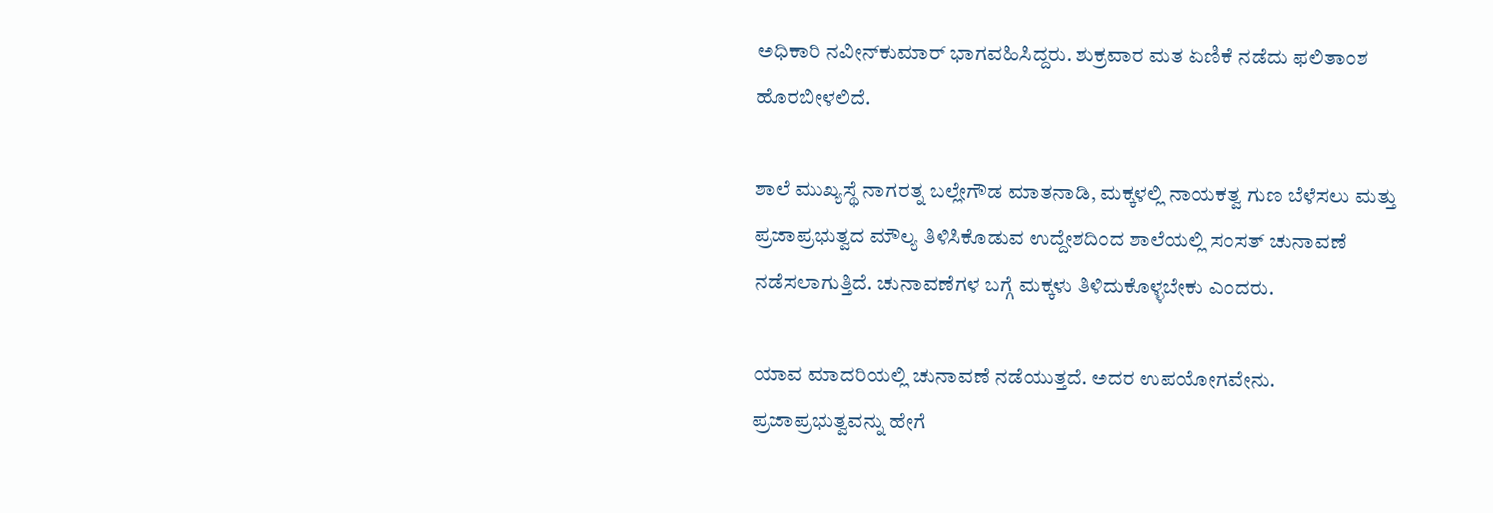ಅಧಿಕಾರಿ ನವೀನ್‌ಕುಮಾರ್ ಭಾಗವಹಿಸಿದ್ದರು. ಶುಕ್ರವಾರ ಮತ ಏಣಿಕೆ ನಡೆದು ಫಲಿತಾಂಶ ಹೊರಬೀಳಲಿದೆ.

ಶಾಲೆ ಮುಖ್ಯಸ್ಥೆ ನಾಗರತ್ನ ಬಲ್ಲೇಗೌಡ ಮಾತನಾಡಿ, ಮಕ್ಕಳಲ್ಲಿ ನಾಯಕತ್ವ ಗುಣ ಬೆಳೆಸಲು ಮತ್ತು ಪ್ರಜಾಪ್ರಭುತ್ವದ ಮೌಲ್ಯ ತಿಳಿಸಿಕೊಡುವ ಉದ್ದೇಶದಿಂದ ಶಾಲೆಯಲ್ಲಿ ಸಂಸತ್ ಚುನಾವಣೆ ನಡೆಸಲಾಗುತ್ತಿದೆ. ಚುನಾವಣೆಗಳ ಬಗ್ಗೆ ಮಕ್ಕಳು ತಿಳಿದುಕೊಳ್ಳಬೇಕು ಎಂದರು.

ಯಾವ ಮಾದರಿಯಲ್ಲಿ ಚುನಾವಣೆ ನಡೆಯುತ್ತದೆ. ಅದರ ಉಪಯೋಗವೇನು. ಪ್ರಜಾಪ್ರಭುತ್ವವನ್ನು ಹೇಗೆ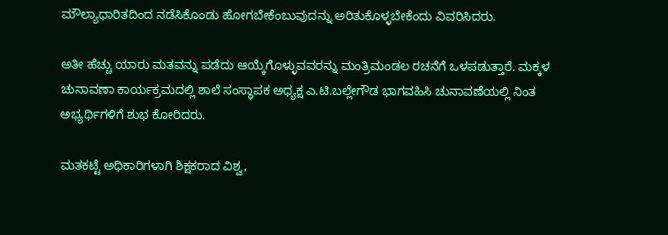ಮೌಲ್ಯಾಧಾರಿತದಿಂದ ನಡೆಸಿಕೊಂಡು ಹೋಗಬೇಕೆಂಬುವುದನ್ನು ಅರಿತುಕೊಳ್ಳಬೇಕೆಂದು ವಿವರಿಸಿದರು.

ಅತೀ ಹೆಚ್ಚು ಯಾರು ಮತವನ್ನು ಪಡೆದು ಆಯ್ಕೆಗೊಳ್ಳುವವರನ್ನು ಮಂತ್ರಿಮಂಡಲ ರಚನೆಗೆ ಒಳಪಡುತ್ತಾರೆ. ಮಕ್ಕಳ ಚುನಾವಣಾ ಕಾರ್ಯಕ್ರಮದಲ್ಲಿ ಶಾಲೆ ಸಂಸ್ಥಾಪಕ ಅಧ್ಯಕ್ಷ ಎ.ಟಿ.ಬಲ್ಲೇಗೌಡ ಭಾಗವಹಿಸಿ ಚುನಾವಣೆಯಲ್ಲಿ ನಿಂತ ಅಭ್ಯರ್ಥಿಗಳಿಗೆ ಶುಭ ಕೋರಿದರು.

ಮತಕಟ್ಟೆ ಅಧಿಕಾರಿಗಳಾಗಿ ಶಿಕ್ಷಕರಾದ ವಿಶ್ವ,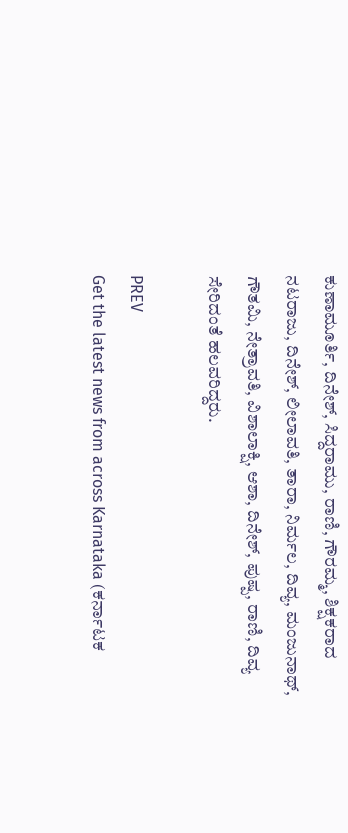ಕುಣಾಮೂರ್ತಿ, ದಿನೇಶ್, ಸಿದ್ದರಾಮು, ರಾಣಿ, ಗೌರಮ್ಮ, ಶಿಕ್ಷಕರಾದ ನಟರಾಜು, ದಿನೇಶ್, ಲೀಲಾವತಿ, ತಾರಾ, ನಿರ್ಮಲ, ದಿವ್ಯ, ಮಂಜುನಾಥ್, ಗೌತಮಿ, ನೇತ್ರಾವತಿ, ವಿಶಾಲಾಕ್ಷಿ, ಆಶಾ, ದಿನೇಶ್, ಪುಷ್ಪ, ರಾಣಿ, ದಿವ್ಯ ಸೇರಿದಂತೆ ಹಲವರಿದ್ದರು.

PREV
Get the latest news from across Karnataka (ಕರ್ನಾಟಕ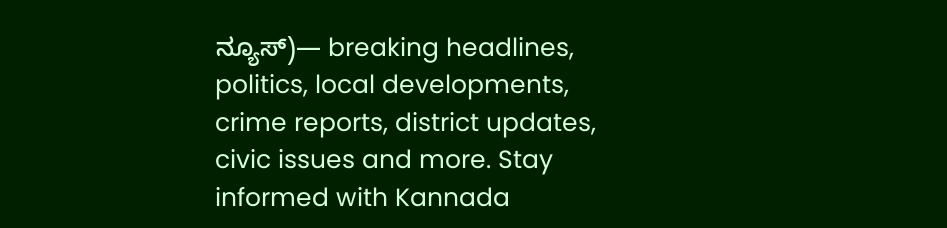ನ್ಯೂಸ್)— breaking headlines, politics, local developments, crime reports, district updates, civic issues and more. Stay informed with Kannada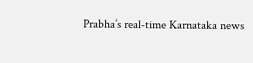Prabha’s real‑time Karnataka news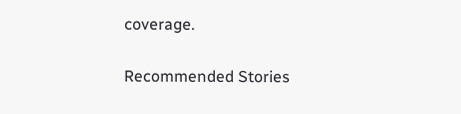coverage.

Recommended Stories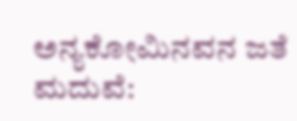ಅನ್ಯಕೋಮಿನವನ ಜತೆ ಮದುವೆ: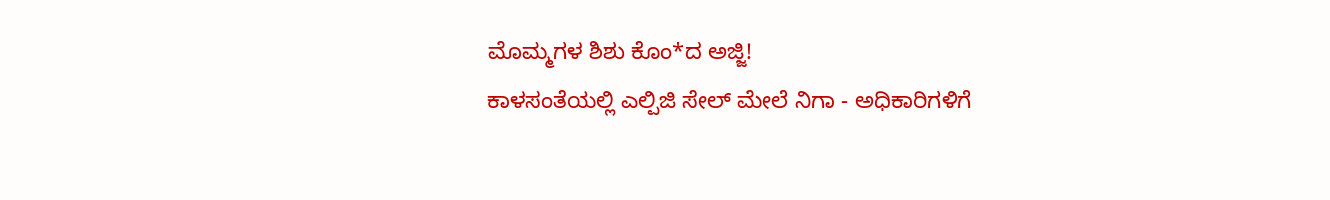ಮೊಮ್ಮಗಳ ಶಿಶು ಕೊಂ*ದ ಅಜ್ಜಿ!
ಕಾಳಸಂತೆಯಲ್ಲಿ ಎಲ್ಪಿಜಿ ಸೇಲ್‌ ಮೇಲೆ ನಿಗಾ - ಅಧಿಕಾರಿಗಳಿಗೆ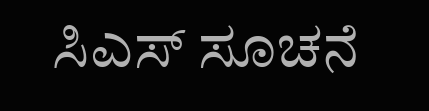ಸಿಎಸ್‌ ಸೂಚನೆ